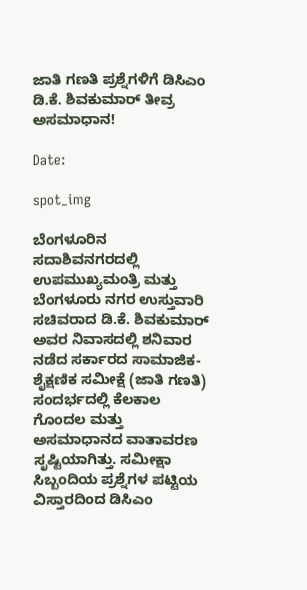ಜಾತಿ ಗಣತಿ ಪ್ರಶ್ನೆಗಳಿಗೆ ಡಿಸಿಎಂ ಡಿ.ಕೆ. ಶಿವಕುಮಾರ್ ತೀವ್ರ ಅಸಮಾಧಾನ!

Date:

spot_img

ಬೆಂಗಳೂರಿನ ಸದಾಶಿವನಗರದಲ್ಲಿ ಉಪಮುಖ್ಯಮಂತ್ರಿ ಮತ್ತು ಬೆಂಗಳೂರು ನಗರ ಉಸ್ತುವಾರಿ ಸಚಿವರಾದ ಡಿ.ಕೆ. ಶಿವಕುಮಾರ್ ಅವರ ನಿವಾಸದಲ್ಲಿ ಶನಿವಾರ ನಡೆದ ಸರ್ಕಾರದ ಸಾಮಾಜಿಕ-ಶೈಕ್ಷಣಿಕ ಸಮೀಕ್ಷೆ (ಜಾತಿ ಗಣತಿ) ಸಂದರ್ಭದಲ್ಲಿ ಕೆಲಕಾಲ ಗೊಂದಲ ಮತ್ತು ಅಸಮಾಧಾನದ ವಾತಾವರಣ ಸೃಷ್ಟಿಯಾಗಿತ್ತು. ಸಮೀಕ್ಷಾ ಸಿಬ್ಬಂದಿಯ ಪ್ರಶ್ನೆಗಳ ಪಟ್ಟಿಯ ವಿಸ್ತಾರದಿಂದ ಡಿಸಿಎಂ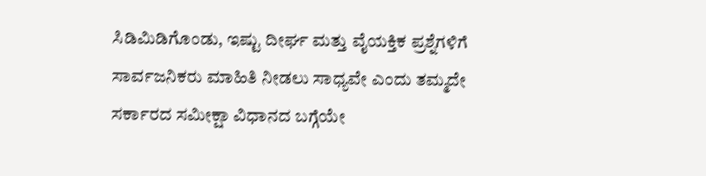ಸಿಡಿಮಿಡಿಗೊಂಡು, ಇಷ್ಟು ದೀರ್ಘ ಮತ್ತು ವೈಯಕ್ತಿಕ ಪ್ರಶ್ನೆಗಳಿಗೆ ಸಾರ್ವಜನಿಕರು ಮಾಹಿತಿ ನೀಡಲು ಸಾಧ್ಯವೇ ಎಂದು ತಮ್ಮದೇ ಸರ್ಕಾರದ ಸಮೀಕ್ಷಾ ವಿಧಾನದ ಬಗ್ಗೆಯೇ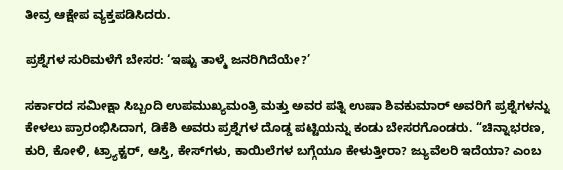ತೀವ್ರ ಆಕ್ಷೇಪ ವ್ಯಕ್ತಪಡಿಸಿದರು.

ಪ್ರಶ್ನೆಗಳ ಸುರಿಮಳೆಗೆ ಬೇಸರ: ‘ಇಷ್ಟು ತಾಳ್ಮೆ ಜನರಿಗಿದೆಯೇ?’

ಸರ್ಕಾರದ ಸಮೀಕ್ಷಾ ಸಿಬ್ಬಂದಿ ಉಪಮುಖ್ಯಮಂತ್ರಿ ಮತ್ತು ಅವರ ಪತ್ನಿ ಉಷಾ ಶಿವಕುಮಾರ್ ಅವರಿಗೆ ಪ್ರಶ್ನೆಗಳನ್ನು ಕೇಳಲು ಪ್ರಾರಂಭಿಸಿದಾಗ, ಡಿಕೆಶಿ ಅವರು ಪ್ರಶ್ನೆಗಳ ದೊಡ್ಡ ಪಟ್ಟಿಯನ್ನು ಕಂಡು ಬೇಸರಗೊಂಡರು. “ಚಿನ್ನಾಭರಣ, ಕುರಿ, ಕೋಳಿ, ಟ್ರ್ಯಾಕ್ಟರ್, ಆಸ್ತಿ, ಕೇಸ್‌ಗಳು, ಕಾಯಿಲೆಗಳ ಬಗ್ಗೆಯೂ ಕೇಳುತ್ತೀರಾ? ಜ್ಯುವೆಲರಿ ಇದೆಯಾ? ಎಂಬ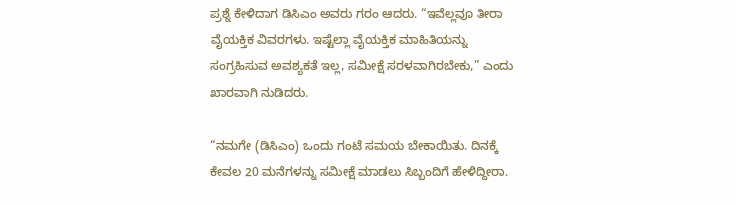ಪ್ರಶ್ನೆ ಕೇಳಿದಾಗ ಡಿಸಿಎಂ ಅವರು ಗರಂ ಆದರು. “ಇವೆಲ್ಲವೂ ತೀರಾ ವೈಯಕ್ತಿಕ ವಿವರಗಳು. ಇಷ್ಟೆಲ್ಲಾ ವೈಯಕ್ತಿಕ ಮಾಹಿತಿಯನ್ನು ಸಂಗ್ರಹಿಸುವ ಅವಶ್ಯಕತೆ ಇಲ್ಲ, ಸಮೀಕ್ಷೆ ಸರಳವಾಗಿರಬೇಕು,” ಎಂದು ಖಾರವಾಗಿ ನುಡಿದರು.

“ನಮಗೇ (ಡಿಸಿಎಂ) ಒಂದು ಗಂಟೆ ಸಮಯ ಬೇಕಾಯಿತು. ದಿನಕ್ಕೆ ಕೇವಲ 20 ಮನೆಗಳನ್ನು ಸಮೀಕ್ಷೆ ಮಾಡಲು ಸಿಬ್ಬಂದಿಗೆ ಹೇಳಿದ್ದೀರಾ.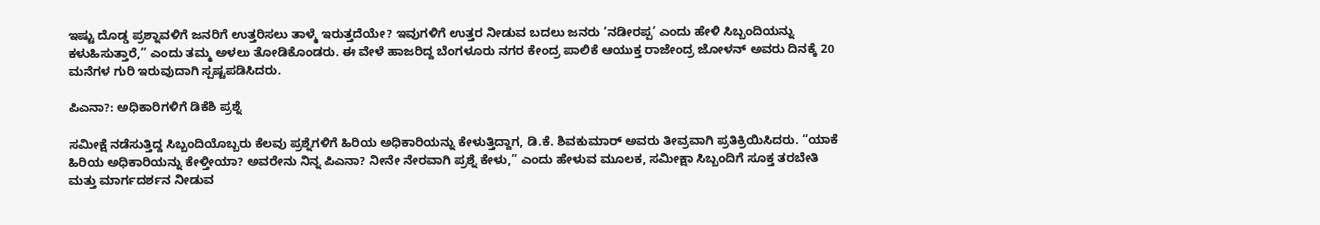ಇಷ್ಟು ದೊಡ್ಡ ಪ್ರಶ್ನಾವಳಿಗೆ ಜನರಿಗೆ ಉತ್ತರಿಸಲು ತಾಳ್ಮೆ ಇರುತ್ತದೆಯೇ? ಇವುಗಳಿಗೆ ಉತ್ತರ ನೀಡುವ ಬದಲು ಜನರು ‘ನಡೀರಪ್ಪ’ ಎಂದು ಹೇಳಿ ಸಿಬ್ಬಂದಿಯನ್ನು ಕಳುಹಿಸುತ್ತಾರೆ,” ಎಂದು ತಮ್ಮ ಅಳಲು ತೋಡಿಕೊಂಡರು. ಈ ವೇಳೆ ಹಾಜರಿದ್ದ ಬೆಂಗಳೂರು ನಗರ ಕೇಂದ್ರ ಪಾಲಿಕೆ ಆಯುಕ್ತ ರಾಜೇಂದ್ರ ಜೋಳನ್ ಅವರು ದಿನಕ್ಕೆ 20 ಮನೆಗಳ ಗುರಿ ಇರುವುದಾಗಿ ಸ್ಪಷ್ಟಪಡಿಸಿದರು.

ಪಿಎನಾ?: ಅಧಿಕಾರಿಗಳಿಗೆ ಡಿಕೆಶಿ ಪ್ರಶ್ನೆ

ಸಮೀಕ್ಷೆ ನಡೆಸುತ್ತಿದ್ದ ಸಿಬ್ಬಂದಿಯೊಬ್ಬರು ಕೆಲವು ಪ್ರಶ್ನೆಗಳಿಗೆ ಹಿರಿಯ ಅಧಿಕಾರಿಯನ್ನು ಕೇಳುತ್ತಿದ್ದಾಗ, ಡಿ.ಕೆ. ಶಿವಕುಮಾರ್ ಅವರು ತೀವ್ರವಾಗಿ ಪ್ರತಿಕ್ರಿಯಿಸಿದರು. “ಯಾಕೆ ಹಿರಿಯ ಅಧಿಕಾರಿಯನ್ನು ಕೇಳ್ತೀಯಾ? ಅವರೇನು ನಿನ್ನ ಪಿಎನಾ? ನೀನೇ ನೇರವಾಗಿ ಪ್ರಶ್ನೆ ಕೇಳು,” ಎಂದು ಹೇಳುವ ಮೂಲಕ, ಸಮೀಕ್ಷಾ ಸಿಬ್ಬಂದಿಗೆ ಸೂಕ್ತ ತರಬೇತಿ ಮತ್ತು ಮಾರ್ಗದರ್ಶನ ನೀಡುವ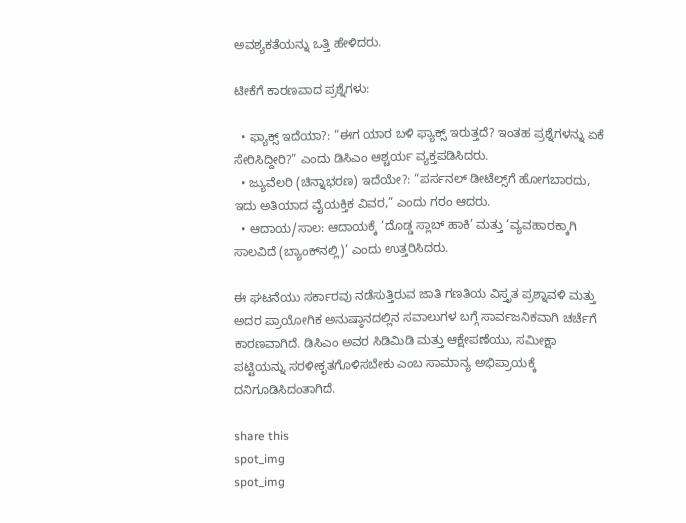ಅವಶ್ಯಕತೆಯನ್ನು ಒತ್ತಿ ಹೇಳಿದರು.

ಟೀಕೆಗೆ ಕಾರಣವಾದ ಪ್ರಶ್ನೆಗಳು:

  • ಫ್ಯಾಕ್ಸ್‌ ಇದೆಯಾ?: “ಈಗ ಯಾರ ಬಳಿ ಫ್ಯಾಕ್ಸ್ ಇರುತ್ತದೆ? ಇಂತಹ ಪ್ರಶ್ನೆಗಳನ್ನು ಏಕೆ ಸೇರಿಸಿದ್ದೀರಿ?” ಎಂದು ಡಿಸಿಎಂ ಆಶ್ಚರ್ಯ ವ್ಯಕ್ತಪಡಿಸಿದರು.
  • ಜ್ಯುವೆಲರಿ (ಚಿನ್ನಾಭರಣ) ಇದೆಯೇ?: “ಪರ್ಸನಲ್ ಡೀಟೆಲ್ಸ್‌ಗೆ ಹೋಗಬಾರದು, ಇದು ಅತಿಯಾದ ವೈಯಕ್ತಿಕ ವಿವರ,” ಎಂದು ಗರಂ ಆದರು.
  • ಆದಾಯ/ಸಾಲ: ಆದಾಯಕ್ಕೆ ‘ದೊಡ್ಡ ಸ್ಲಾಬ್ ಹಾಕಿ’ ಮತ್ತು ‘ವ್ಯವಹಾರಕ್ಕಾಗಿ ಸಾಲವಿದೆ (ಬ್ಯಾಂಕ್‌ನಲ್ಲಿ)’ ಎಂದು ಉತ್ತರಿಸಿದರು.

ಈ ಘಟನೆಯು ಸರ್ಕಾರವು ನಡೆಸುತ್ತಿರುವ ಜಾತಿ ಗಣತಿಯ ವಿಸ್ತೃತ ಪ್ರಶ್ನಾವಳಿ ಮತ್ತು ಅದರ ಪ್ರಾಯೋಗಿಕ ಅನುಷ್ಠಾನದಲ್ಲಿನ ಸವಾಲುಗಳ ಬಗ್ಗೆ ಸಾರ್ವಜನಿಕವಾಗಿ ಚರ್ಚೆಗೆ ಕಾರಣವಾಗಿದೆ. ಡಿಸಿಎಂ ಅವರ ಸಿಡಿಮಿಡಿ ಮತ್ತು ಆಕ್ಷೇಪಣೆಯು, ಸಮೀಕ್ಷಾ ಪಟ್ಟಿಯನ್ನು ಸರಳೀಕೃತಗೊಳಿಸಬೇಕು ಎಂಬ ಸಾಮಾನ್ಯ ಅಭಿಪ್ರಾಯಕ್ಕೆ ದನಿಗೂಡಿಸಿದಂತಾಗಿದೆ.

share this
spot_img
spot_img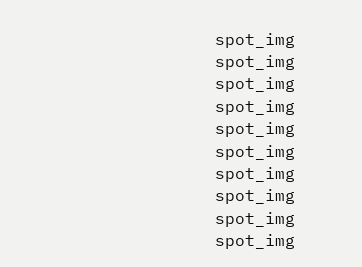spot_img
spot_img
spot_img
spot_img
spot_img
spot_img
spot_img
spot_img
spot_img
spot_img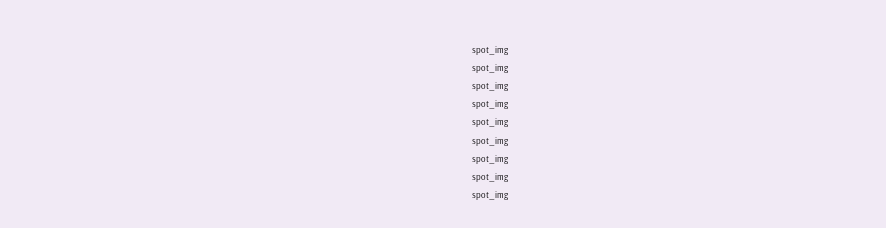spot_img
spot_img
spot_img
spot_img
spot_img
spot_img
spot_img
spot_img
spot_img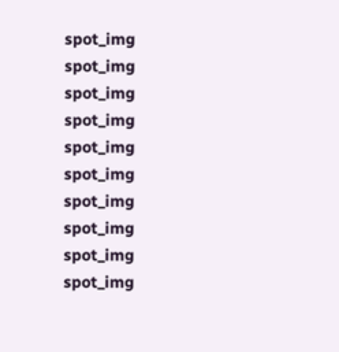spot_img
spot_img
spot_img
spot_img
spot_img
spot_img
spot_img
spot_img
spot_img
spot_img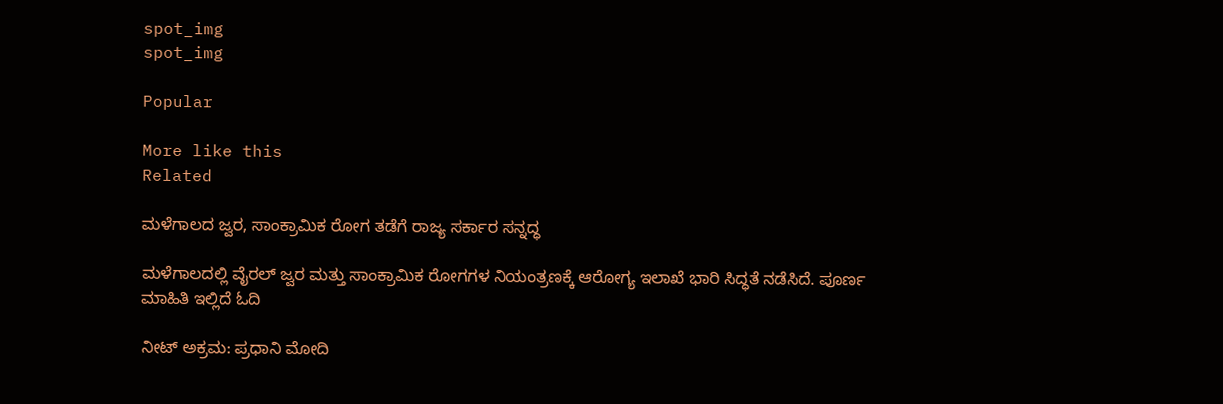spot_img
spot_img

Popular

More like this
Related

ಮಳೆಗಾಲದ ಜ್ವರ, ಸಾಂಕ್ರಾಮಿಕ ರೋಗ ತಡೆಗೆ ರಾಜ್ಯ ಸರ್ಕಾರ ಸನ್ನದ್ಧ

ಮಳೆಗಾಲದಲ್ಲಿ ವೈರಲ್ ಜ್ವರ ಮತ್ತು ಸಾಂಕ್ರಾಮಿಕ ರೋಗಗಳ ನಿಯಂತ್ರಣಕ್ಕೆ ಆರೋಗ್ಯ ಇಲಾಖೆ ಭಾರಿ ಸಿದ್ಧತೆ ನಡೆಸಿದೆ. ಪೂರ್ಣ ಮಾಹಿತಿ ಇಲ್ಲಿದೆ ಓದಿ

ನೀಟ್ ಅಕ್ರಮ: ಪ್ರಧಾನಿ ಮೋದಿ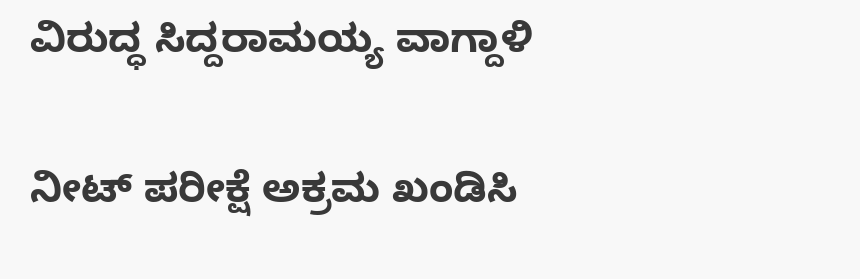ವಿರುದ್ಧ ಸಿದ್ದರಾಮಯ್ಯ ವಾಗ್ದಾಳಿ

ನೀಟ್‌ ಪರೀಕ್ಷೆ ಅಕ್ರಮ ಖಂಡಿಸಿ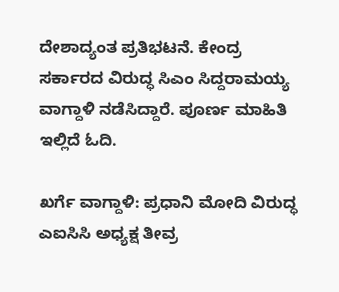ದೇಶಾದ್ಯಂತ ಪ್ರತಿಭಟನೆ. ಕೇಂದ್ರ ಸರ್ಕಾರದ ವಿರುದ್ಧ ಸಿಎಂ ಸಿದ್ದರಾಮಯ್ಯ ವಾಗ್ದಾಳಿ ನಡೆಸಿದ್ದಾರೆ. ಪೂರ್ಣ ಮಾಹಿತಿ ಇಲ್ಲಿದೆ ಓದಿ.

ಖರ್ಗೆ ವಾಗ್ದಾಳಿ: ಪ್ರಧಾನಿ ಮೋದಿ ವಿರುದ್ಧ ಎಐಸಿಸಿ ಅಧ್ಯಕ್ಷ ತೀವ್ರ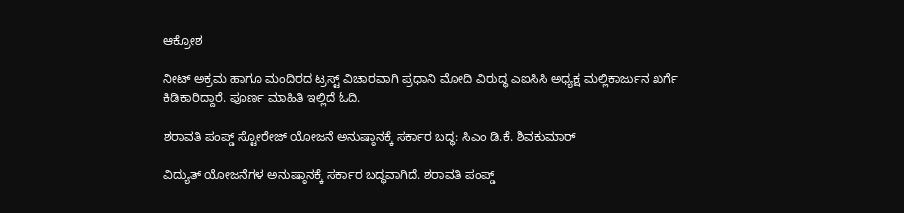ಆಕ್ರೋಶ

ನೀಟ್ ಅಕ್ರಮ ಹಾಗೂ ಮಂದಿರದ ಟ್ರಸ್ಟ್ ವಿಚಾರವಾಗಿ ಪ್ರಧಾನಿ ಮೋದಿ ವಿರುದ್ಧ ಎಐಸಿಸಿ ಅಧ್ಯಕ್ಷ ಮಲ್ಲಿಕಾರ್ಜುನ ಖರ್ಗೆ ಕಿಡಿಕಾರಿದ್ದಾರೆ. ಪೂರ್ಣ ಮಾಹಿತಿ ಇಲ್ಲಿದೆ ಓದಿ.

ಶರಾವತಿ ಪಂಪ್ಡ್ ಸ್ಟೋರೇಜ್ ಯೋಜನೆ ಅನುಷ್ಠಾನಕ್ಕೆ ಸರ್ಕಾರ ಬದ್ಧ: ಸಿಎಂ ಡಿ.ಕೆ. ಶಿವಕುಮಾರ್

ವಿದ್ಯುತ್ ಯೋಜನೆಗಳ ಅನುಷ್ಠಾನಕ್ಕೆ ಸರ್ಕಾರ ಬದ್ಧವಾಗಿದೆ. ಶರಾವತಿ ಪಂಪ್ಡ್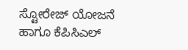ಸ್ಟೋರೇಜ್ ಯೋಜನೆ ಹಾಗೂ ಕೆಪಿಸಿಎಲ್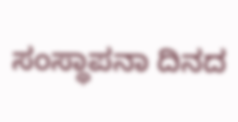ಸಂಸ್ಥಾಪನಾ ದಿನದ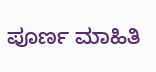ಪೂರ್ಣ ಮಾಹಿತಿ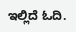ಇಲ್ಲಿದೆ ಓದಿ.